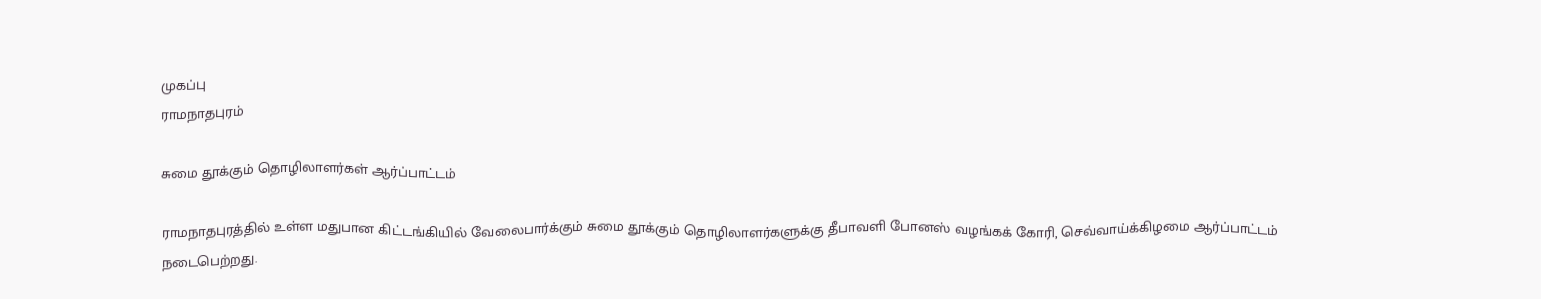முகப்பு
ராமநாதபுரம்

சுமை தூக்கும் தொழிலாளர்கள் ஆர்ப்பாட்டம்

ராமநாதபுரத்தில் உள்ள மதுபான கிட்டங்கியில் வேலைபார்க்கும் சுமை தூக்கும் தொழிலாளர்களுக்கு தீபாவளி போனஸ் வழங்கக் கோரி, செவ்வாய்க்கிழமை ஆர்ப்பாட்டம் நடைபெற்றது.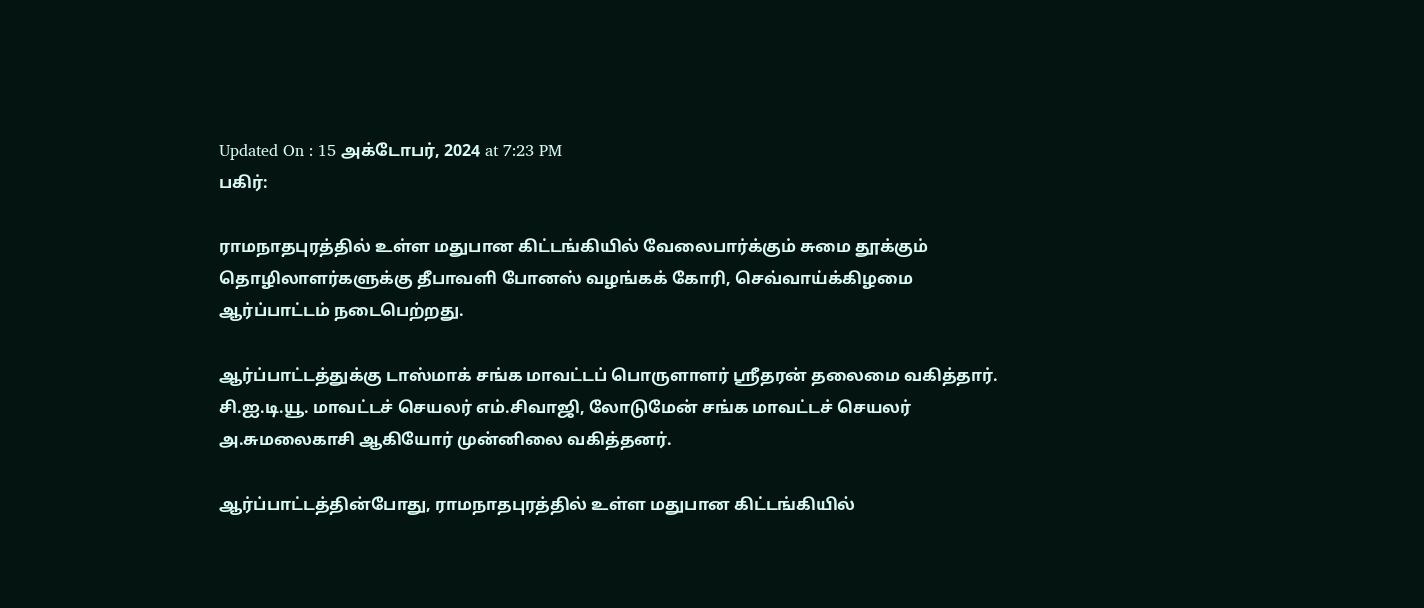Updated On : 15 அக்டோபர், 2024 at 7:23 PM
பகிர்:

ராமநாதபுரத்தில் உள்ள மதுபான கிட்டங்கியில் வேலைபார்க்கும் சுமை தூக்கும் தொழிலாளர்களுக்கு தீபாவளி போனஸ் வழங்கக் கோரி, செவ்வாய்க்கிழமை ஆர்ப்பாட்டம் நடைபெற்றது.

ஆர்ப்பாட்டத்துக்கு டாஸ்மாக் சங்க மாவட்டப் பொருளாளர் ஸ்ரீதரன் தலைமை வகித்தார். சி.ஐ.டி.யூ. மாவட்டச் செயலர் எம்.சிவாஜி, லோடுமேன் சங்க மாவட்டச் செயலர் அ.சுமலைகாசி ஆகியோர் முன்னிலை வகித்தனர்.

ஆர்ப்பாட்டத்தின்போது, ராமநாதபுரத்தில் உள்ள மதுபான கிட்டங்கியில்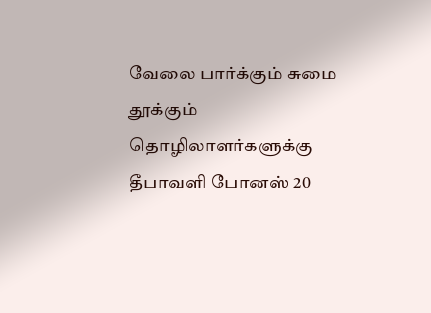வேலை பார்க்கும் சுமை தூக்கும் தொழிலாளர்களுக்கு தீபாவளி போனஸ் 20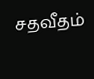சதவீதம்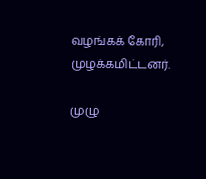வழங்கக் கோரி, முழக்கமிட்டனர்.

முழு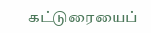கட்டுரையைப்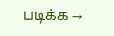படிக்க →